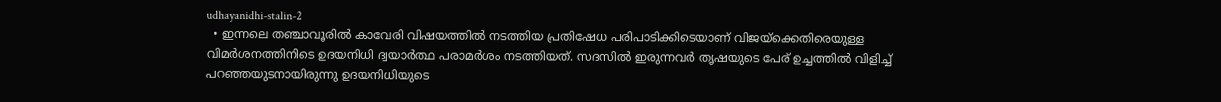udhayanidhi-stalin-2
  • ഇന്നലെ തഞ്ചാവൂരില്‍ കാവേരി വിഷയത്തില്‍ നടത്തിയ പ്രതിഷേധ പരിപാടിക്കിടെയാണ് വിജയ്‌ക്കെതിരെയുള്ള വിമര്‍ശനത്തിനിടെ ഉദയനിധി ദ്വയാര്‍ത്ഥ പരാമര്‍ശം നടത്തിയത്. സദസില്‍ ഇരുന്നവര്‍ തൃഷയുടെ പേര് ഉച്ചത്തില്‍ വിളിച്ച് പറഞ്ഞയുടനായിരുന്നു ഉദയനിധിയുടെ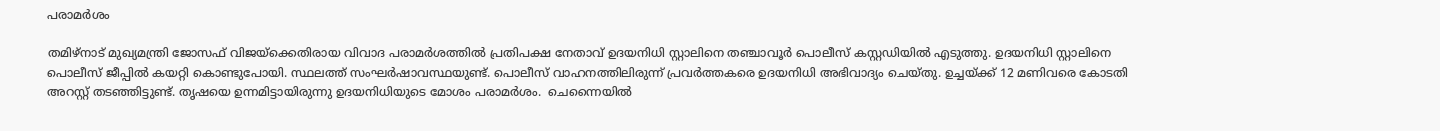പരാമര്‍ശം

തമിഴ്‌നാട് മുഖ്യമന്ത്രി ജോസഫ് വിജയ്‌ക്കെതിരായ വിവാദ പരാമര്‍ശത്തില്‍ പ്രതിപക്ഷ നേതാവ് ഉദയനിധി സ്റ്റാലിനെ തഞ്ചാവൂര്‍ പൊലീസ് കസ്റ്റഡിയില്‍ എടുത്തു. ഉദയനിധി സ്റ്റാലിനെ പൊലീസ് ജീപ്പില്‍ കയറ്റി കൊണ്ടുപോയി. സ്ഥലത്ത് സംഘര്‍ഷാവസ്ഥയുണ്ട്. പൊലീസ് വാഹനത്തിലിരുന്ന് പ്രവര്‍ത്തകരെ ഉദയനിധി അഭിവാദ്യം ചെയ്തു. ഉച്ചയ്ക്ക് 12 മണിവരെ കോടതി അറസ്റ്റ് തടഞ്ഞിട്ടുണ്ട്. തൃഷയെ ഉന്നമിട്ടായിരുന്നു ഉദയനിധിയുടെ മോശം പരാമര്‍ശം.  ചെന്നൈയിൽ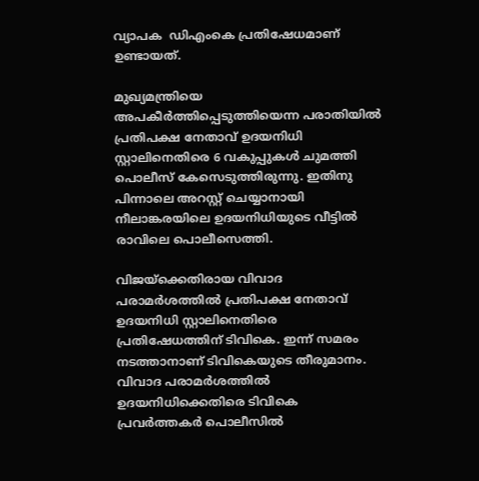വ്യാപക  ഡിഎംകെ പ്രതിഷേധമാണ് ഉണ്ടായത്.

മുഖ്യമന്ത്രിയെ അപകീർത്തിപ്പെടുത്തിയെന്ന പരാതിയിൽ പ്രതിപക്ഷ നേതാവ് ഉദയനിധി സ്റ്റാലിനെതിരെ 6 വകുപ്പുകൾ ചുമത്തി പൊലീസ് കേസെടുത്തിരുന്നു. ഇതിനു പിന്നാലെ അറസ്റ്റ് ചെയ്യാനായി നീലാങ്കരയിലെ ഉദയനിധിയുടെ വീട്ടിൽ രാവിലെ പൊലീസെത്തി.

വിജയ്‌ക്കെതിരായ വിവാദ പരാമര്‍ശത്തില്‍ പ്രതിപക്ഷ നേതാവ് ഉദയനിധി സ്റ്റാലിനെതിരെ പ്രതിഷേധത്തിന് ടിവികെ. ഇന്ന് സമരം നടത്താനാണ് ടിവികെയുടെ തീരുമാനം. വിവാദ പരാമര്‍ശത്തില്‍ ഉദയനിധിക്കെതിരെ ടിവികെ പ്രവര്‍ത്തകര്‍ പൊലീസില്‍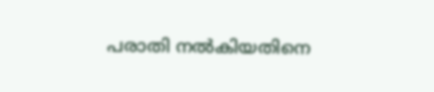പരാതി നല്‍കിയതിനെ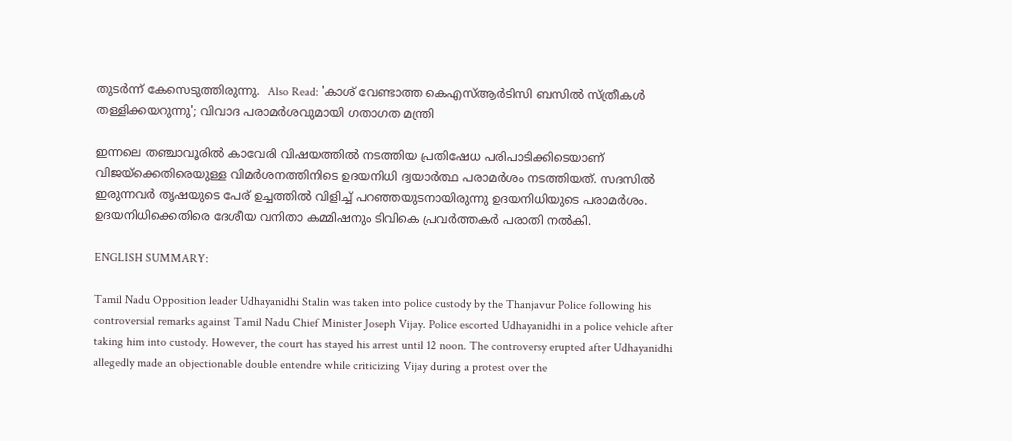തുടര്‍ന്ന് കേസെടുത്തിരുന്നു.  Also Read: 'കാശ് വേണ്ടാത്ത കെഎസ്ആര്‍ടിസി ബസില്‍ സ്ത്രീകള്‍ തള്ളിക്കയറുന്നു'; വിവാദ പരാമർശവുമായി ഗതാഗത മന്ത്രി

ഇന്നലെ തഞ്ചാവൂരില്‍ കാവേരി വിഷയത്തില്‍ നടത്തിയ പ്രതിഷേധ പരിപാടിക്കിടെയാണ് വിജയ്‌ക്കെതിരെയുള്ള വിമര്‍ശനത്തിനിടെ ഉദയനിധി ദ്വയാര്‍ത്ഥ പരാമര്‍ശം നടത്തിയത്. സദസില്‍ ഇരുന്നവര്‍ തൃഷയുടെ പേര് ഉച്ചത്തില്‍ വിളിച്ച് പറഞ്ഞയുടനായിരുന്നു ഉദയനിധിയുടെ പരാമര്‍ശം. ഉദയനിധിക്കെതിരെ ദേശീയ വനിതാ കമ്മിഷനും ടിവികെ പ്രവര്‍ത്തകര്‍ പരാതി നല്‍കി.

ENGLISH SUMMARY:

Tamil Nadu Opposition leader Udhayanidhi Stalin was taken into police custody by the Thanjavur Police following his controversial remarks against Tamil Nadu Chief Minister Joseph Vijay. Police escorted Udhayanidhi in a police vehicle after taking him into custody. However, the court has stayed his arrest until 12 noon. The controversy erupted after Udhayanidhi allegedly made an objectionable double entendre while criticizing Vijay during a protest over the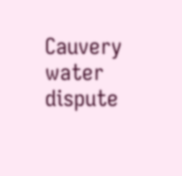Cauvery water dispute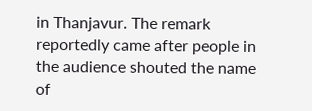in Thanjavur. The remark reportedly came after people in the audience shouted the name of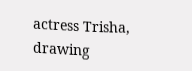actress Trisha, drawing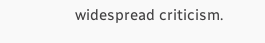widespread criticism.